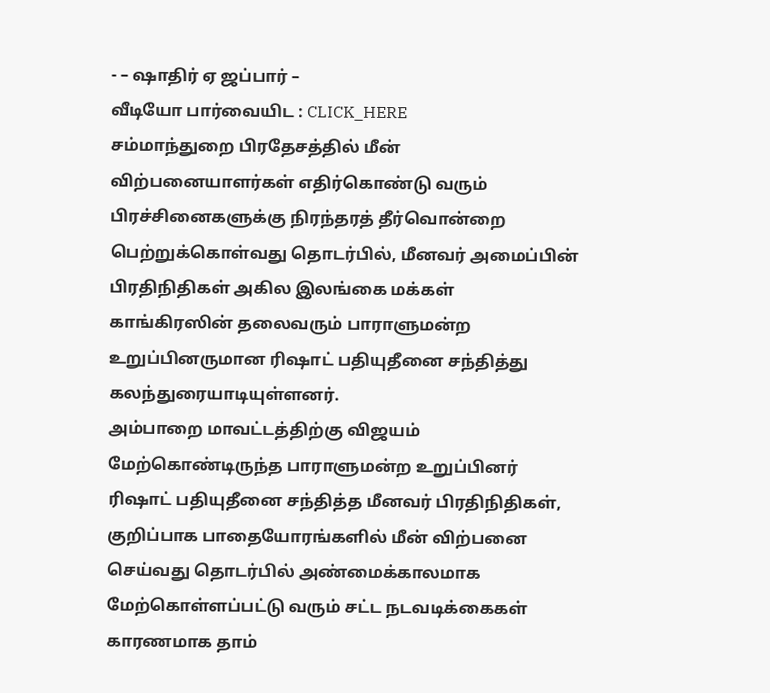- – ஷாதிர் ஏ ஜப்பார் –
வீடியோ பார்வையிட : CLICK_HERE
சம்மாந்துறை பிரதேசத்தில் மீன் விற்பனையாளர்கள் எதிர்கொண்டு வரும் பிரச்சினைகளுக்கு நிரந்தரத் தீர்வொன்றை பெற்றுக்கொள்வது தொடர்பில், மீனவர் அமைப்பின் பிரதிநிதிகள் அகில இலங்கை மக்கள் காங்கிரஸின் தலைவரும் பாராளுமன்ற உறுப்பினருமான ரிஷாட் பதியுதீனை சந்தித்து கலந்துரையாடியுள்ளனர்.
அம்பாறை மாவட்டத்திற்கு விஜயம் மேற்கொண்டிருந்த பாராளுமன்ற உறுப்பினர் ரிஷாட் பதியுதீனை சந்தித்த மீனவர் பிரதிநிதிகள், குறிப்பாக பாதையோரங்களில் மீன் விற்பனை செய்வது தொடர்பில் அண்மைக்காலமாக மேற்கொள்ளப்பட்டு வரும் சட்ட நடவடிக்கைகள் காரணமாக தாம்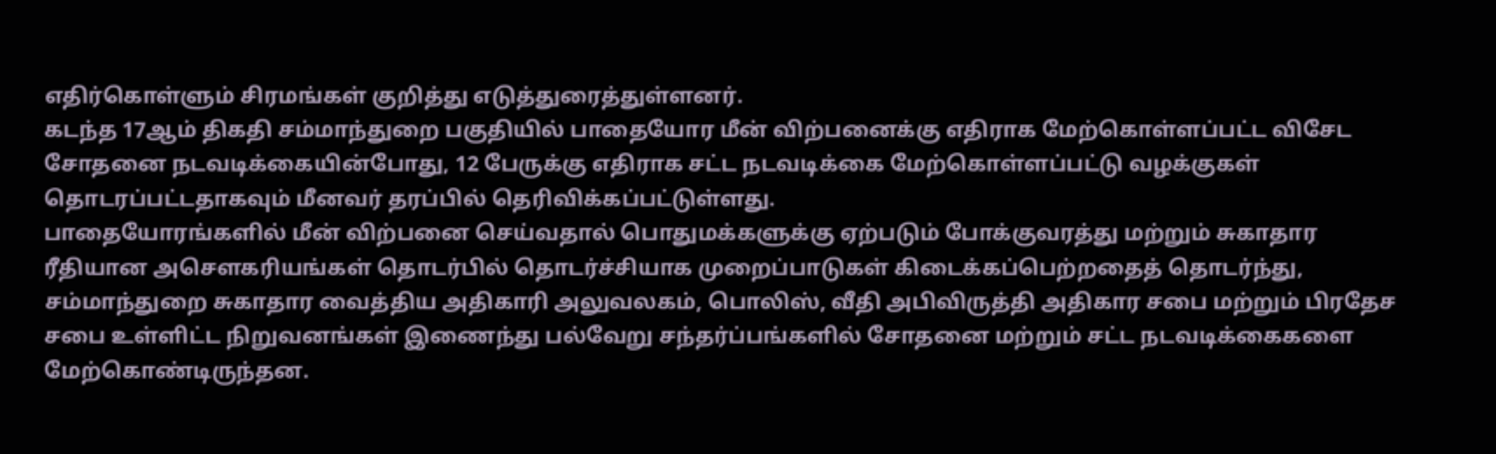எதிர்கொள்ளும் சிரமங்கள் குறித்து எடுத்துரைத்துள்ளனர்.
கடந்த 17ஆம் திகதி சம்மாந்துறை பகுதியில் பாதையோர மீன் விற்பனைக்கு எதிராக மேற்கொள்ளப்பட்ட விசேட சோதனை நடவடிக்கையின்போது, 12 பேருக்கு எதிராக சட்ட நடவடிக்கை மேற்கொள்ளப்பட்டு வழக்குகள் தொடரப்பட்டதாகவும் மீனவர் தரப்பில் தெரிவிக்கப்பட்டுள்ளது.
பாதையோரங்களில் மீன் விற்பனை செய்வதால் பொதுமக்களுக்கு ஏற்படும் போக்குவரத்து மற்றும் சுகாதார ரீதியான அசௌகரியங்கள் தொடர்பில் தொடர்ச்சியாக முறைப்பாடுகள் கிடைக்கப்பெற்றதைத் தொடர்ந்து, சம்மாந்துறை சுகாதார வைத்திய அதிகாரி அலுவலகம், பொலிஸ், வீதி அபிவிருத்தி அதிகார சபை மற்றும் பிரதேச சபை உள்ளிட்ட நிறுவனங்கள் இணைந்து பல்வேறு சந்தர்ப்பங்களில் சோதனை மற்றும் சட்ட நடவடிக்கைகளை மேற்கொண்டிருந்தன.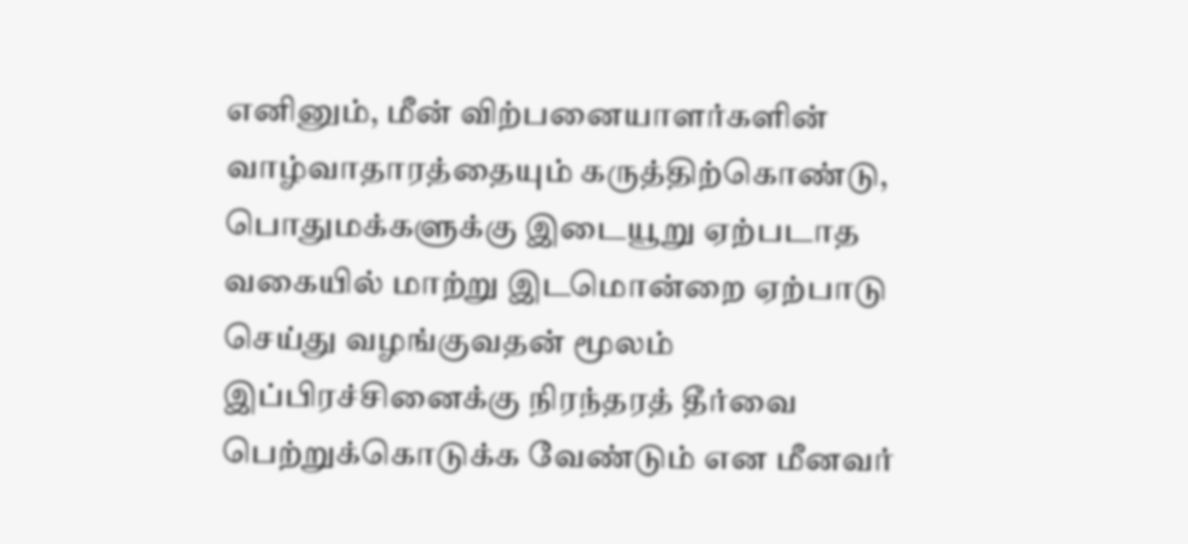எனினும், மீன் விற்பனையாளர்களின் வாழ்வாதாரத்தையும் கருத்திற்கொண்டு, பொதுமக்களுக்கு இடையூறு ஏற்படாத வகையில் மாற்று இடமொன்றை ஏற்பாடு செய்து வழங்குவதன் மூலம் இப்பிரச்சினைக்கு நிரந்தரத் தீர்வை பெற்றுக்கொடுக்க வேண்டும் என மீனவர்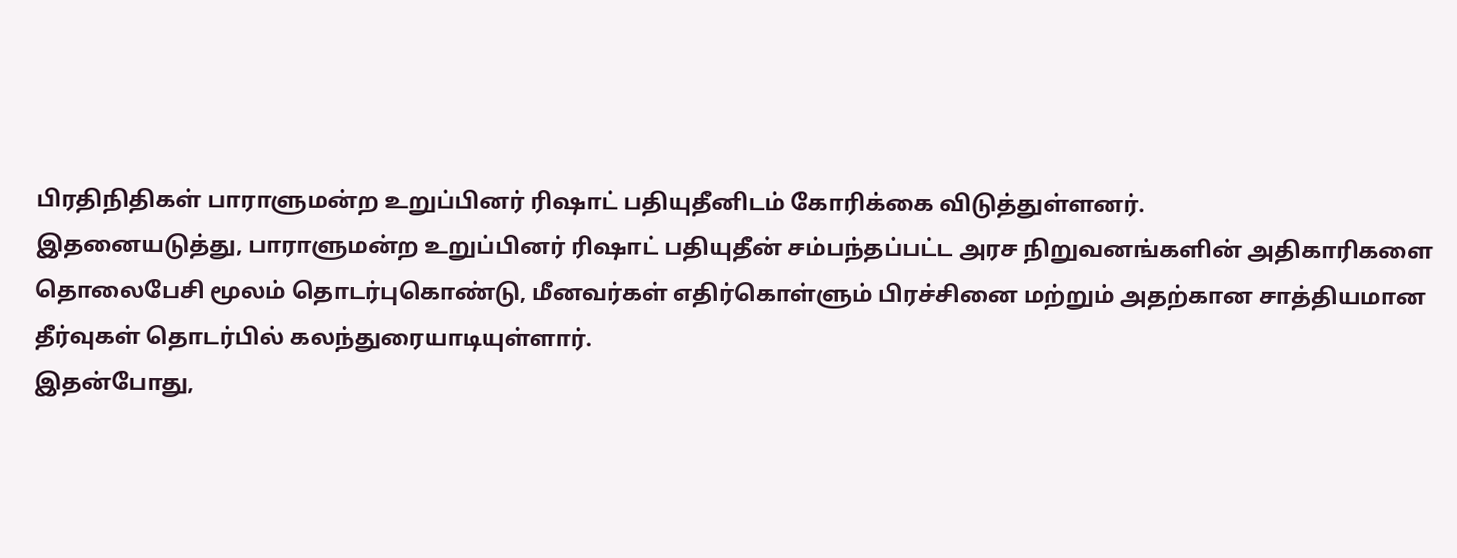பிரதிநிதிகள் பாராளுமன்ற உறுப்பினர் ரிஷாட் பதியுதீனிடம் கோரிக்கை விடுத்துள்ளனர்.
இதனையடுத்து, பாராளுமன்ற உறுப்பினர் ரிஷாட் பதியுதீன் சம்பந்தப்பட்ட அரச நிறுவனங்களின் அதிகாரிகளை தொலைபேசி மூலம் தொடர்புகொண்டு, மீனவர்கள் எதிர்கொள்ளும் பிரச்சினை மற்றும் அதற்கான சாத்தியமான தீர்வுகள் தொடர்பில் கலந்துரையாடியுள்ளார்.
இதன்போது,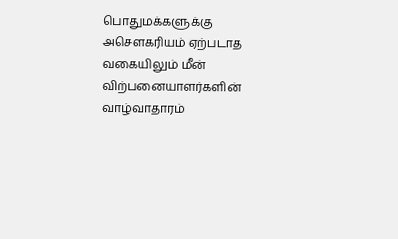பொதுமக்களுக்கு அசௌகரியம் ஏற்படாத வகையிலும் மீன் விற்பனையாளர்களின் வாழ்வாதாரம்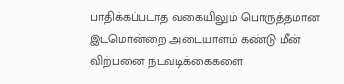பாதிக்கப்படாத வகையிலும் பொருத்தமான இடமொன்றை அடையாளம் கண்டு மீன் விற்பனை நடவடிக்கைகளை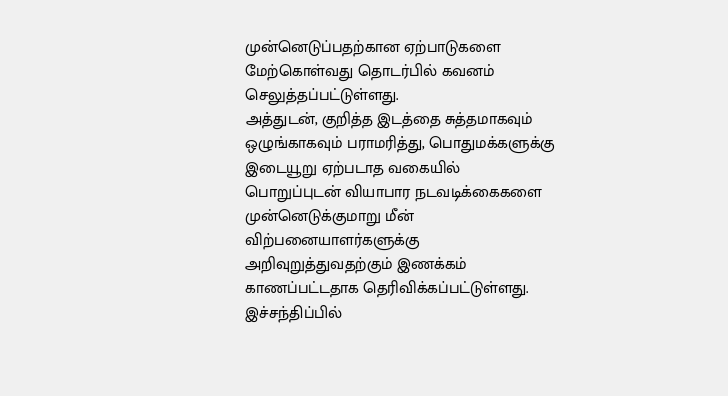முன்னெடுப்பதற்கான ஏற்பாடுகளை மேற்கொள்வது தொடர்பில் கவனம் செலுத்தப்பட்டுள்ளது.
அத்துடன், குறித்த இடத்தை சுத்தமாகவும் ஒழுங்காகவும் பராமரித்து, பொதுமக்களுக்கு இடையூறு ஏற்படாத வகையில் பொறுப்புடன் வியாபார நடவடிக்கைகளை முன்னெடுக்குமாறு மீன் விற்பனையாளர்களுக்கு அறிவுறுத்துவதற்கும் இணக்கம் காணப்பட்டதாக தெரிவிக்கப்பட்டுள்ளது.
இச்சந்திப்பில்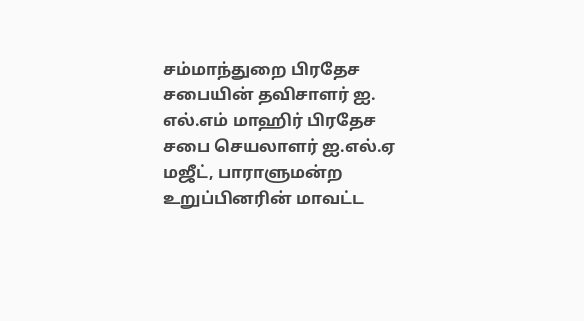சம்மாந்துறை பிரதேச சபையின் தவிசாளர் ஐ. எல்.எம் மாஹிர் பிரதேச சபை செயலாளர் ஐ.எல்.ஏ மஜீட், பாராளுமன்ற உறுப்பினரின் மாவட்ட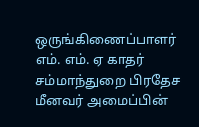ஒருங்கிணைப்பாளர் எம். எம். ஏ காதர் சம்மாந்துறை பிரதேச மீனவர் அமைப்பின்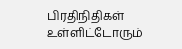பிரதிநிதிகள் உள்ளிட்டோரும்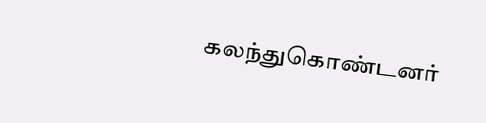கலந்துகொண்டனர்